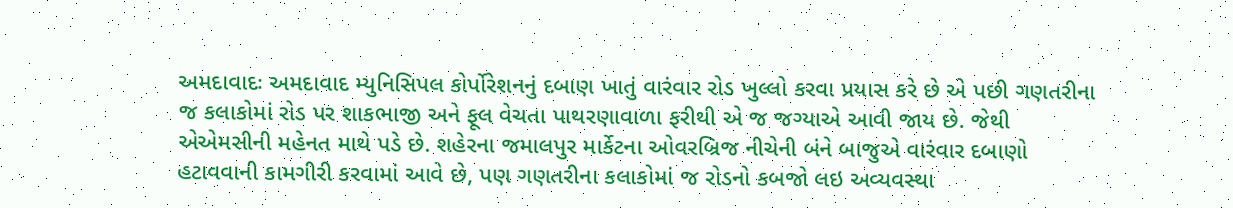અમદાવાદઃ અમદાવાદ મ્યુનિસિપલ કોર્પોરેશનનું દબાણ ખાતું વારંવાર રોડ ખુલ્લો કરવા પ્રયાસ કરે છે એ પછી ગણતરીના જ કલાકોમાં રોડ પર શાકભાજી અને ફૂલ વેચતા પાથરણાવાળા ફરીથી એ જ જગ્યાએ આવી જાય છે. જેથી એએમસીની મહેનત માથે પડે છે. શહેરના જમાલપુર માર્કેટના ઓવરબ્રિજ નીચેની બંને બાજુએ વારંવાર દબાણો હટાવવાની કામગીરી કરવામાં આવે છે, પણ ગણતરીના કલાકોમાં જ રોડનો કબજો લઇ અવ્યવસ્થા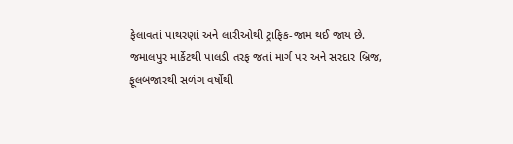ફેલાવતાં પાથરણાં અને લારીઓથી ટ્રાફિક-જામ થઈ જાય છે.
જમાલપુર માર્કેટથી પાલડી તરફ જતાં માર્ગ પર અને સરદાર બ્રિજ, ફૂલબજારથી સળંગ વર્ષોથી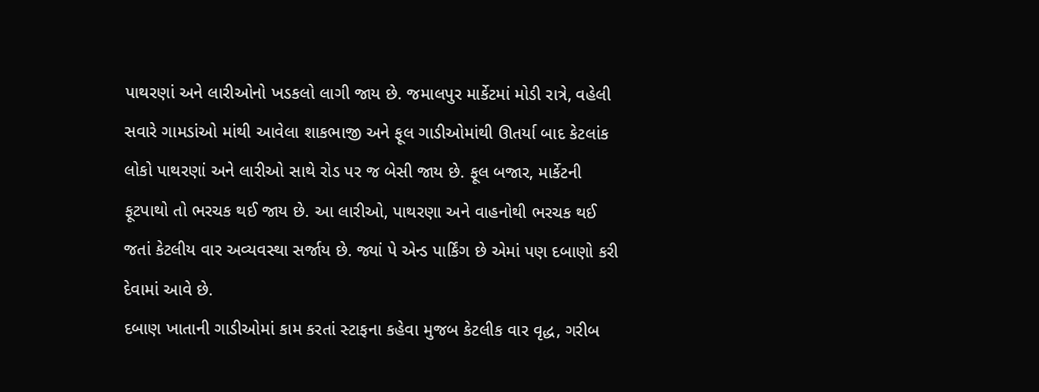પાથરણાં અને લારીઓનો ખડકલો લાગી જાય છે. જમાલપુર માર્કેટમાં મોડી રાત્રે, વહેલી સવારે ગામડાંઓ માંથી આવેલા શાકભાજી અને ફૂલ ગાડીઓમાંથી ઊતર્યા બાદ કેટલાંક લોકો પાથરણાં અને લારીઓ સાથે રોડ પર જ બેસી જાય છે. ફૂલ બજાર, માર્કેટની ફૂટપાથો તો ભરચક થઈ જાય છે. આ લારીઓ, પાથરણા અને વાહનોથી ભરચક થઈ જતાં કેટલીય વાર અવ્યવસ્થા સર્જાય છે. જ્યાં પે એન્ડ પાર્કિંગ છે એમાં પણ દબાણો કરી દેવામાં આવે છે.
દબાણ ખાતાની ગાડીઓમાં કામ કરતાં સ્ટાફના કહેવા મુજબ કેટલીક વાર વૃદ્ધ, ગરીબ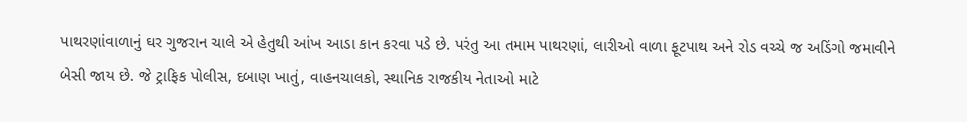પાથરણાંવાળાનું ઘર ગુજરાન ચાલે એ હેતુથી આંખ આડા કાન કરવા પડે છે. પરંતુ આ તમામ પાથરણાં, લારીઓ વાળા ફૂટપાથ અને રોડ વચ્ચે જ અડિંગો જમાવીને બેસી જાય છે. જે ટ્રાફિક પોલીસ, દબાણ ખાતું, વાહનચાલકો, સ્થાનિક રાજકીય નેતાઓ માટે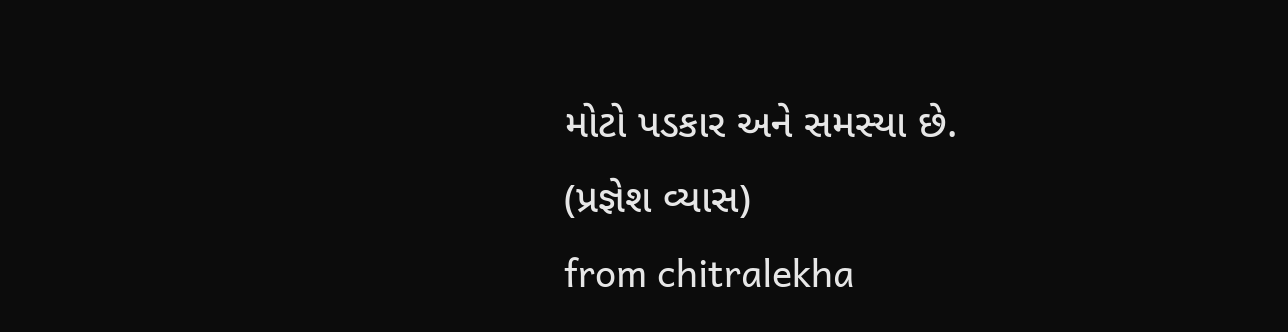મોટો પડકાર અને સમસ્યા છે.
(પ્રજ્ઞેશ વ્યાસ)
from chitralekha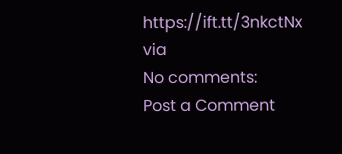https://ift.tt/3nkctNx
via
No comments:
Post a Comment